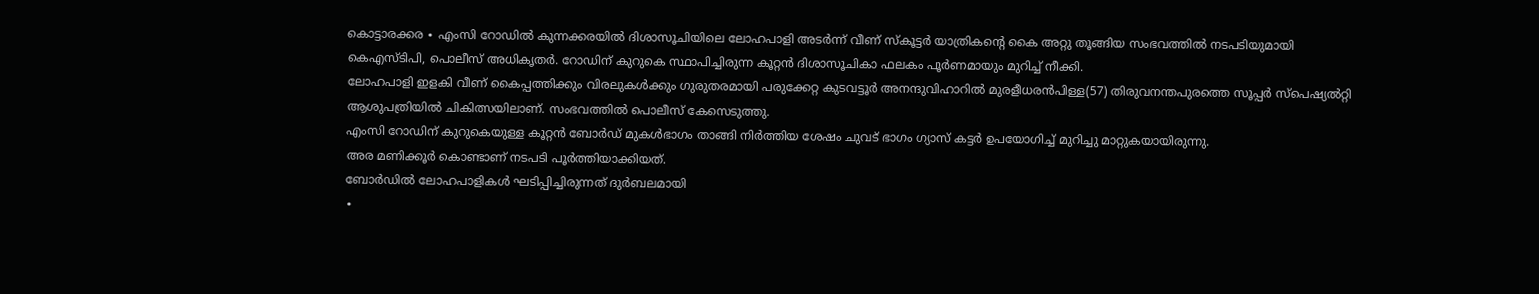കൊട്ടാരക്കര ∙ എംസി റോഡിൽ കുന്നക്കരയിൽ ദിശാസൂചിയിലെ ലോഹപാളി അടർന്ന് വീണ് സ്കൂട്ടർ യാത്രികന്റെ കൈ അറ്റു തൂങ്ങിയ സംഭവത്തിൽ നടപടിയുമായി കെഎസ്ടിപി, പൊലീസ് അധികൃതർ. റോഡിന് കുറുകെ സ്ഥാപിച്ചിരുന്ന കൂറ്റൻ ദിശാസൂചികാ ഫലകം പൂർണമായും മുറിച്ച് നീക്കി.
ലോഹപാളി ഇളകി വീണ് കൈപ്പത്തിക്കും വിരലുകൾക്കും ഗുരുതരമായി പരുക്കേറ്റ കുടവട്ടൂർ അനന്ദുവിഹാറിൽ മുരളീധരൻപിള്ള(57) തിരുവനന്തപുരത്തെ സൂപ്പർ സ്പെഷ്യൽറ്റി ആശുപത്രിയിൽ ചികിത്സയിലാണ്. സംഭവത്തിൽ പൊലീസ് കേസെടുത്തു.
എംസി റോഡിന് കുറുകെയുള്ള കൂറ്റൻ ബോർഡ് മുകൾഭാഗം താങ്ങി നിർത്തിയ ശേഷം ചുവട് ഭാഗം ഗ്യാസ് കട്ടർ ഉപയോഗിച്ച് മുറിച്ചു മാറ്റുകയായിരുന്നു.
അര മണിക്കൂർ കൊണ്ടാണ് നടപടി പൂർത്തിയാക്കിയത്.
ബോർഡിൽ ലോഹപാളികൾ ഘടിപ്പിച്ചിരുന്നത് ദുർബലമായി
∙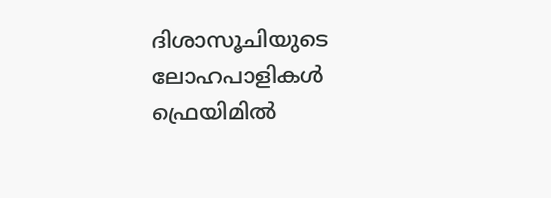ദിശാസൂചിയുടെ ലോഹപാളികൾ ഫ്രെയിമിൽ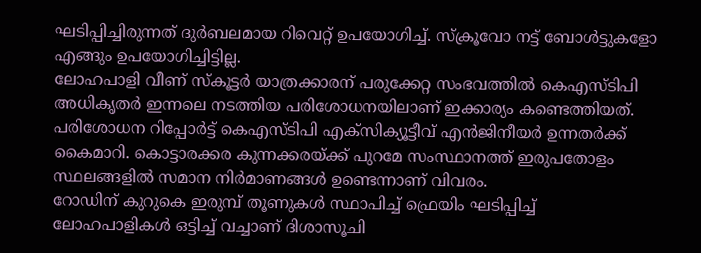ഘടിപ്പിച്ചിരുന്നത് ദുർബലമായ റിവെറ്റ് ഉപയോഗിച്ച്. സ്ക്രൂവോ നട്ട് ബോൾട്ടുകളോ എങ്ങും ഉപയോഗിച്ചിട്ടില്ല.
ലോഹപാളി വീണ് സ്കൂട്ടർ യാത്രക്കാരന് പരുക്കേറ്റ സംഭവത്തിൽ കെഎസ്ടിപി അധികൃതർ ഇന്നലെ നടത്തിയ പരിശോധനയിലാണ് ഇക്കാര്യം കണ്ടെത്തിയത്.
പരിശോധന റിപ്പോർട്ട് കെഎസ്ടിപി എക്സിക്യൂട്ടീവ് എൻജിനീയർ ഉന്നതർക്ക് കൈമാറി. കൊട്ടാരക്കര കുന്നക്കരയ്ക്ക് പുറമേ സംസ്ഥാനത്ത് ഇരുപതോളം സ്ഥലങ്ങളിൽ സമാന നിർമാണങ്ങൾ ഉണ്ടെന്നാണ് വിവരം.
റോഡിന് കുറുകെ ഇരുമ്പ് തൂണുകൾ സ്ഥാപിച്ച് ഫ്രെയിം ഘടിപ്പിച്ച് ലോഹപാളികൾ ഒട്ടിച്ച് വച്ചാണ് ദിശാസൂചി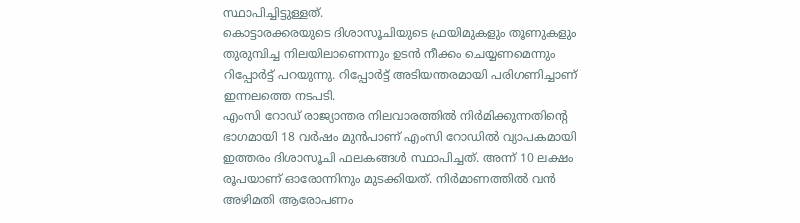സ്ഥാപിച്ചിട്ടുള്ളത്.
കൊട്ടാരക്കരയുടെ ദിശാസൂചിയുടെ ഫ്രയിമുകളും തൂണുകളും തുരുമ്പിച്ച നിലയിലാണെന്നും ഉടൻ നീക്കം ചെയ്യണമെന്നും റിപ്പോർട്ട് പറയുന്നു. റിപ്പോർട്ട് അടിയന്തരമായി പരിഗണിച്ചാണ് ഇന്നലത്തെ നടപടി.
എംസി റോഡ് രാജ്യാന്തര നിലവാരത്തിൽ നിർമിക്കുന്നതിന്റെ ഭാഗമായി 18 വർഷം മുൻപാണ് എംസി റോഡിൽ വ്യാപകമായി ഇത്തരം ദിശാസൂചി ഫലകങ്ങൾ സ്ഥാപിച്ചത്. അന്ന് 10 ലക്ഷം രൂപയാണ് ഓരോന്നിനും മുടക്കിയത്. നിർമാണത്തിൽ വൻ അഴിമതി ആരോപണം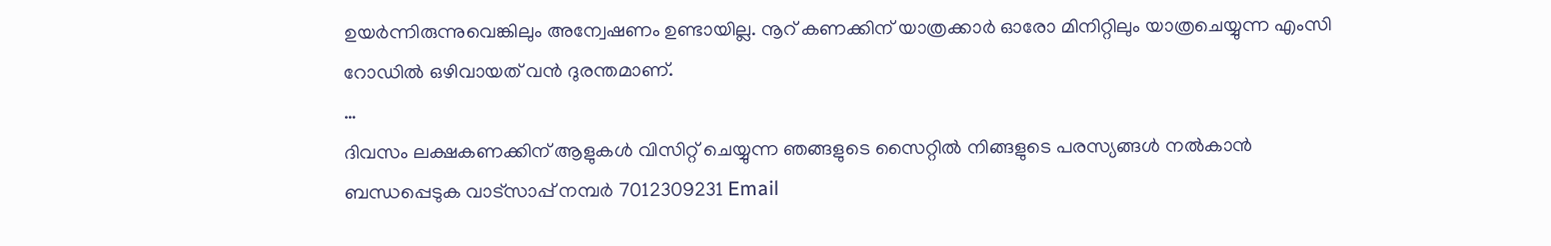ഉയർന്നിരുന്നുവെങ്കിലും അന്വേഷണം ഉണ്ടായില്ല. നൂറ് കണക്കിന് യാത്രക്കാർ ഓരോ മിനിറ്റിലും യാത്രചെയ്യുന്ന എംസി റോഡിൽ ഒഴിവായത് വൻ ദുരന്തമാണ്.
…
ദിവസം ലക്ഷകണക്കിന് ആളുകൾ വിസിറ്റ് ചെയ്യുന്ന ഞങ്ങളുടെ സൈറ്റിൽ നിങ്ങളുടെ പരസ്യങ്ങൾ നൽകാൻ ബന്ധപ്പെടുക വാട്സാപ്പ് നമ്പർ 7012309231 Email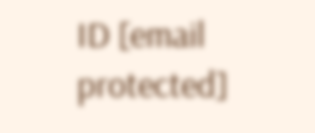ID [email protected]